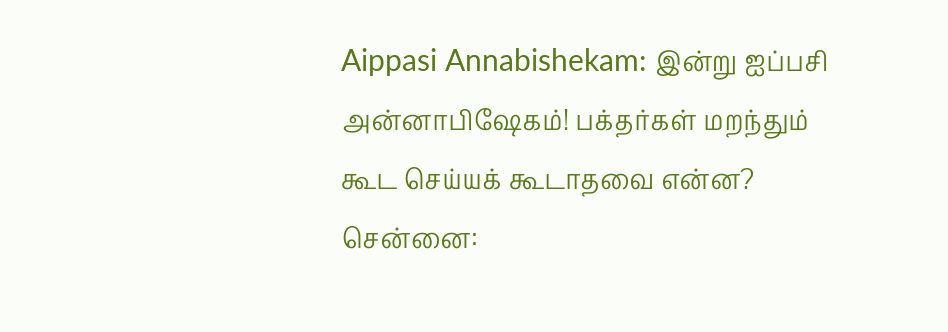Aippasi Annabishekam: இன்று ஐப்பசி அன்னாபிஷேகம்! பக்தர்கள் மறந்தும் கூட செய்யக் கூடாதவை என்ன?
சென்னை: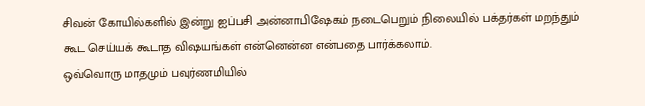சிவன் கோயில்களில் இன்று ஐப்பசி அன்னாபிஷேகம் நடைபெறும் நிலையில் பக்தர்கள் மறந்தும் கூட செய்யக் கூடாத விஷயங்கள் என்னென்ன என்பதை பார்க்கலாம்.
ஒவ்வொரு மாதமும் பவுர்ணமியில்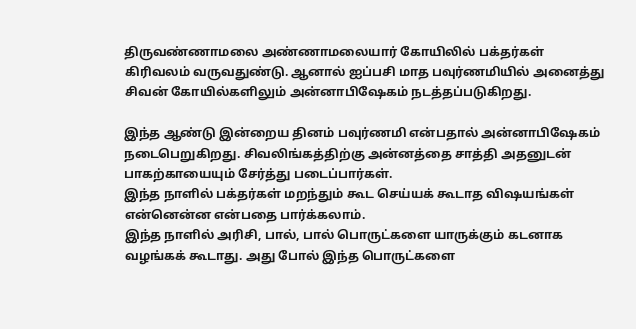திருவண்ணாமலை அண்ணாமலையார் கோயிலில் பக்தர்கள் கிரிவலம் வருவதுண்டு. ஆனால் ஐப்பசி மாத பவுர்ணமியில் அனைத்து சிவன் கோயில்களிலும் அன்னாபிஷேகம் நடத்தப்படுகிறது.

இந்த ஆண்டு இன்றைய தினம் பவுர்ணமி என்பதால் அன்னாபிஷேகம் நடைபெறுகிறது. சிவலிங்கத்திற்கு அன்னத்தை சாத்தி அதனுடன் பாகற்காயையும் சேர்த்து படைப்பார்கள்.
இந்த நாளில் பக்தர்கள் மறந்தும் கூட செய்யக் கூடாத விஷயங்கள் என்னென்ன என்பதை பார்க்கலாம்.
இந்த நாளில் அரிசி, பால், பால் பொருட்களை யாருக்கும் கடனாக வழங்கக் கூடாது. அது போல் இந்த பொருட்களை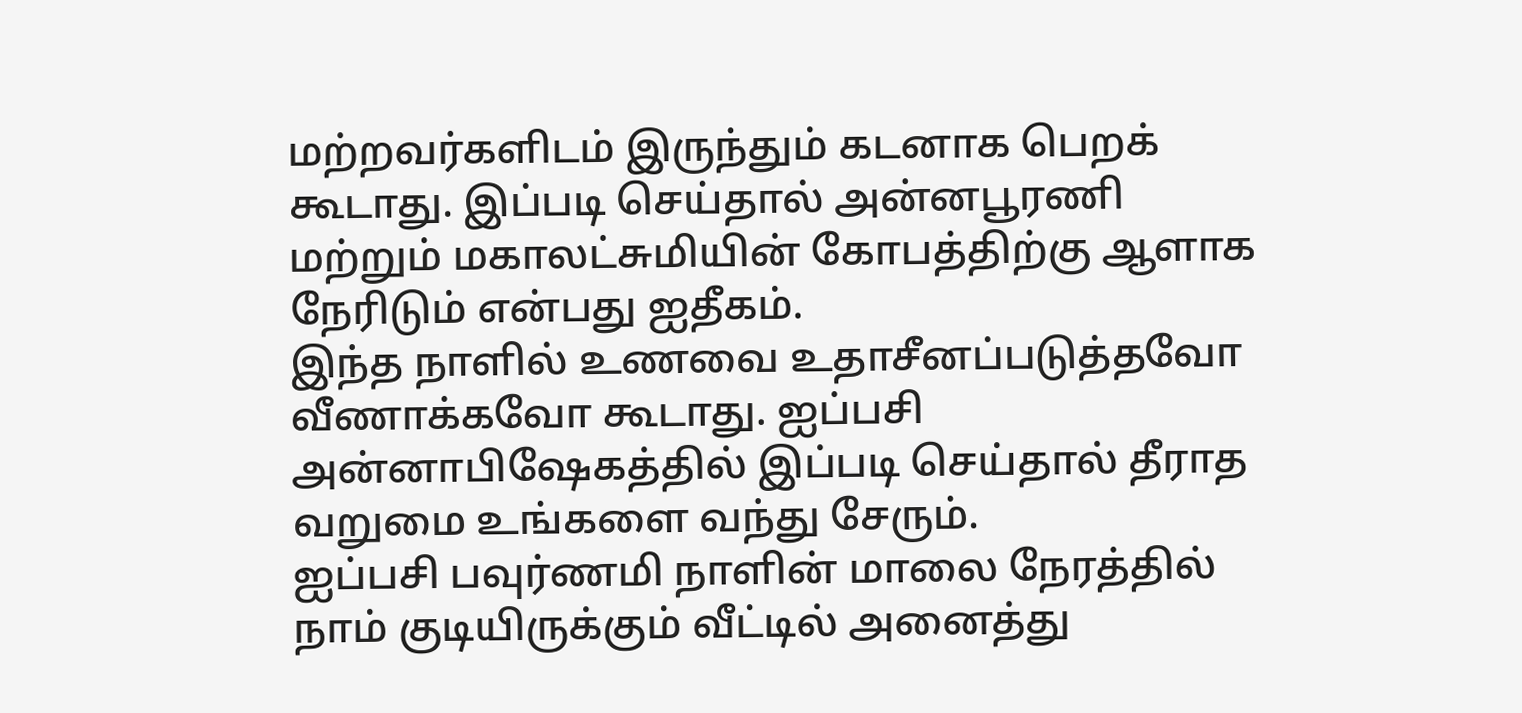மற்றவர்களிடம் இருந்தும் கடனாக பெறக் கூடாது. இப்படி செய்தால் அன்னபூரணி மற்றும் மகாலட்சுமியின் கோபத்திற்கு ஆளாக நேரிடும் என்பது ஐதீகம்.
இந்த நாளில் உணவை உதாசீனப்படுத்தவோ வீணாக்கவோ கூடாது. ஐப்பசி அன்னாபிஷேகத்தில் இப்படி செய்தால் தீராத வறுமை உங்களை வந்து சேரும்.
ஐப்பசி பவுர்ணமி நாளின் மாலை நேரத்தில் நாம் குடியிருக்கும் வீட்டில் அனைத்து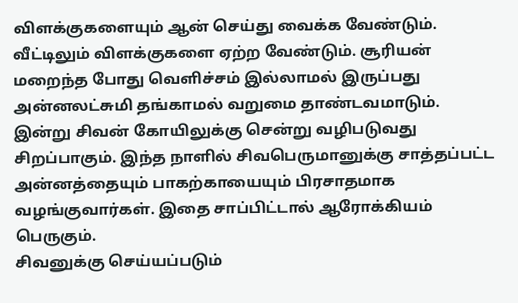விளக்குகளையும் ஆன் செய்து வைக்க வேண்டும். வீட்டிலும் விளக்குகளை ஏற்ற வேண்டும். சூரியன் மறைந்த போது வெளிச்சம் இல்லாமல் இருப்பது அன்னலட்சுமி தங்காமல் வறுமை தாண்டவமாடும்.
இன்று சிவன் கோயிலுக்கு சென்று வழிபடுவது சிறப்பாகும். இந்த நாளில் சிவபெருமானுக்கு சாத்தப்பட்ட அன்னத்தையும் பாகற்காயையும் பிரசாதமாக வழங்குவார்கள். இதை சாப்பிட்டால் ஆரோக்கியம் பெருகும்.
சிவனுக்கு செய்யப்படும்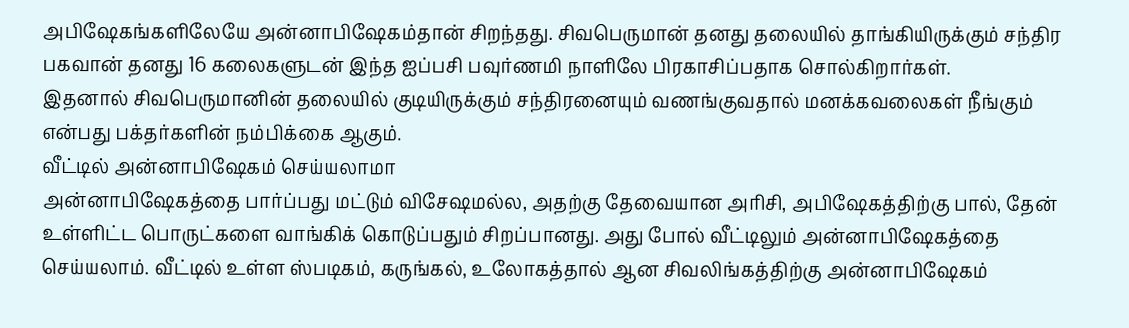அபிஷேகங்களிலேயே அன்னாபிஷேகம்தான் சிறந்தது. சிவபெருமான் தனது தலையில் தாங்கியிருக்கும் சந்திர பகவான் தனது 16 கலைகளுடன் இந்த ஐப்பசி பவுர்ணமி நாளிலே பிரகாசிப்பதாக சொல்கிறார்கள்.
இதனால் சிவபெருமானின் தலையில் குடியிருக்கும் சந்திரனையும் வணங்குவதால் மனக்கவலைகள் நீங்கும் என்பது பக்தர்களின் நம்பிக்கை ஆகும்.
வீட்டில் அன்னாபிஷேகம் செய்யலாமா
அன்னாபிஷேகத்தை பார்ப்பது மட்டும் விசேஷமல்ல, அதற்கு தேவையான அரிசி, அபிஷேகத்திற்கு பால், தேன் உள்ளிட்ட பொருட்களை வாங்கிக் கொடுப்பதும் சிறப்பானது. அது போல் வீட்டிலும் அன்னாபிஷேகத்தை செய்யலாம். வீட்டில் உள்ள ஸ்படிகம், கருங்கல், உலோகத்தால் ஆன சிவலிங்கத்திற்கு அன்னாபிஷேகம்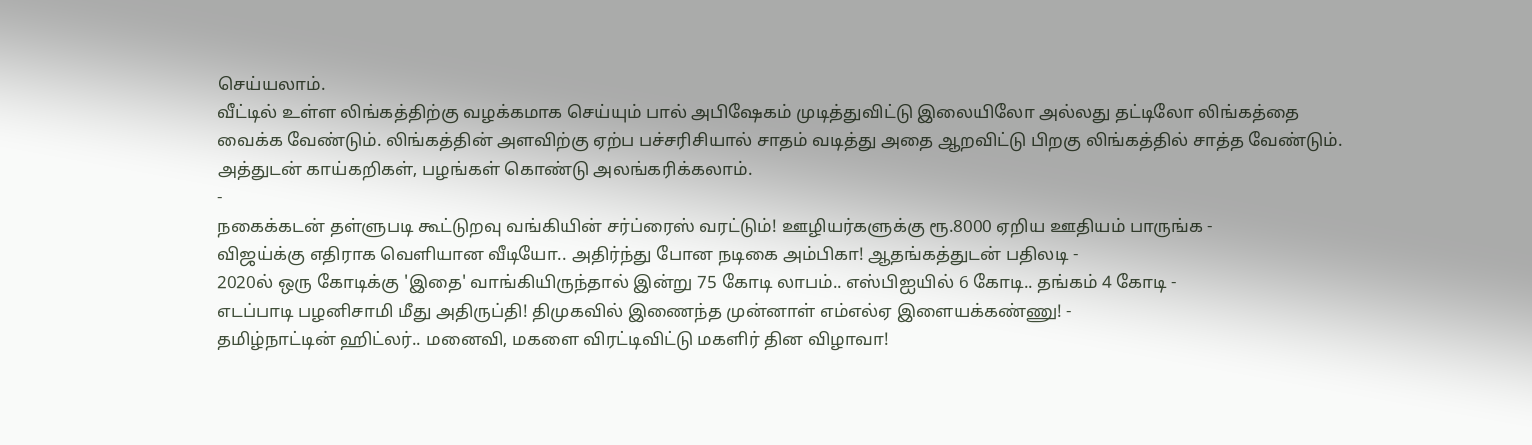செய்யலாம்.
வீட்டில் உள்ள லிங்கத்திற்கு வழக்கமாக செய்யும் பால் அபிஷேகம் முடித்துவிட்டு இலையிலோ அல்லது தட்டிலோ லிங்கத்தை வைக்க வேண்டும். லிங்கத்தின் அளவிற்கு ஏற்ப பச்சரிசியால் சாதம் வடித்து அதை ஆறவிட்டு பிறகு லிங்கத்தில் சாத்த வேண்டும். அத்துடன் காய்கறிகள், பழங்கள் கொண்டு அலங்கரிக்கலாம்.
-
நகைக்கடன் தள்ளுபடி கூட்டுறவு வங்கியின் சர்ப்ரைஸ் வரட்டும்! ஊழியர்களுக்கு ரூ.8000 ஏறிய ஊதியம் பாருங்க -
விஜய்க்கு எதிராக வெளியான வீடியோ.. அதிர்ந்து போன நடிகை அம்பிகா! ஆதங்கத்துடன் பதிலடி -
2020ல் ஒரு கோடிக்கு 'இதை' வாங்கியிருந்தால் இன்று 75 கோடி லாபம்.. எஸ்பிஐயில் 6 கோடி.. தங்கம் 4 கோடி -
எடப்பாடி பழனிசாமி மீது அதிருப்தி! திமுகவில் இணைந்த முன்னாள் எம்எல்ஏ இளையக்கண்ணு! -
தமிழ்நாட்டின் ஹிட்லர்.. மனைவி, மகளை விரட்டிவிட்டு மகளிர் தின விழாவா!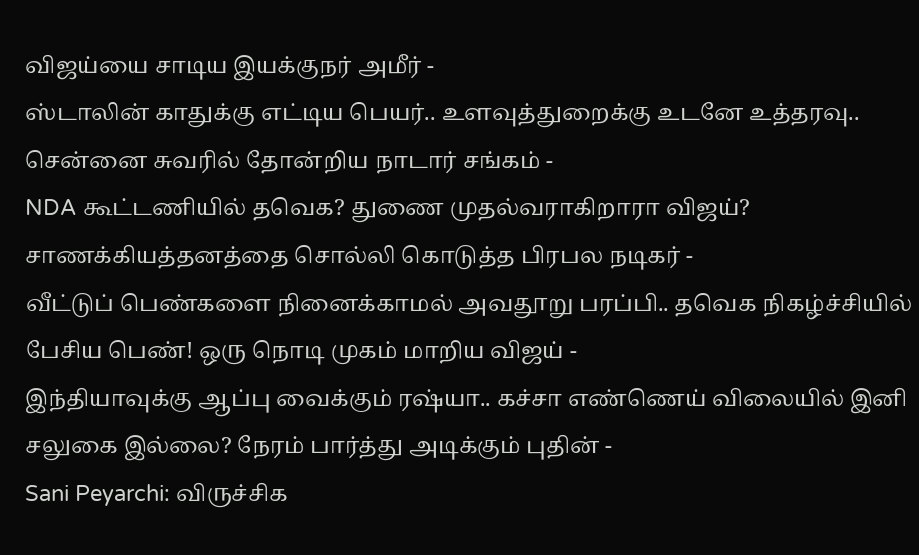விஜய்யை சாடிய இயக்குநர் அமீர் -
ஸ்டாலின் காதுக்கு எட்டிய பெயர்.. உளவுத்துறைக்கு உடனே உத்தரவு.. சென்னை சுவரில் தோன்றிய நாடார் சங்கம் -
NDA கூட்டணியில் தவெக? துணை முதல்வராகிறாரா விஜய்? சாணக்கியத்தனத்தை சொல்லி கொடுத்த பிரபல நடிகர் -
வீட்டுப் பெண்களை நினைக்காமல் அவதூறு பரப்பி.. தவெக நிகழ்ச்சியில் பேசிய பெண்! ஒரு நொடி முகம் மாறிய விஜய் -
இந்தியாவுக்கு ஆப்பு வைக்கும் ரஷ்யா.. கச்சா எண்ணெய் விலையில் இனி சலுகை இல்லை? நேரம் பார்த்து அடிக்கும் புதின் -
Sani Peyarchi: விருச்சிக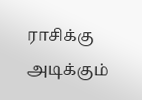ராசிக்கு அடிக்கும்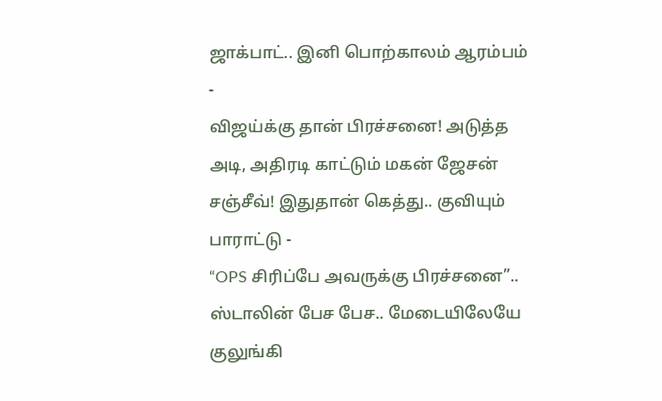ஜாக்பாட்.. இனி பொற்காலம் ஆரம்பம் -
விஜய்க்கு தான் பிரச்சனை! அடுத்த அடி, அதிரடி காட்டும் மகன் ஜேசன் சஞ்சீவ்! இதுதான் கெத்து.. குவியும் பாராட்டு -
“OPS சிரிப்பே அவருக்கு பிரச்சனை”.. ஸ்டாலின் பேச பேச.. மேடையிலேயே குலுங்கி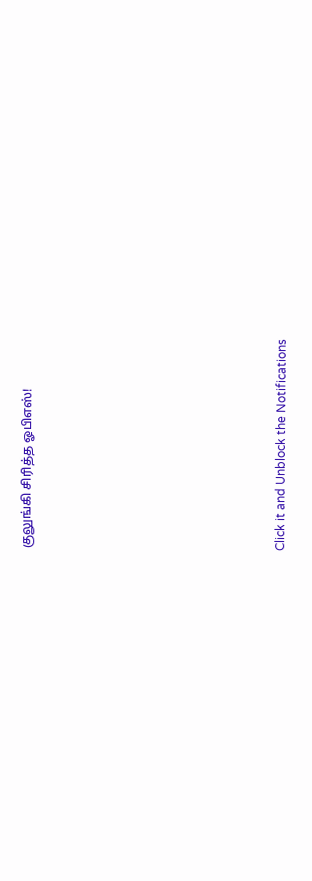குலுங்கி சிரித்த ஓபிஎஸ்!












Click it and Unblock the Notifications